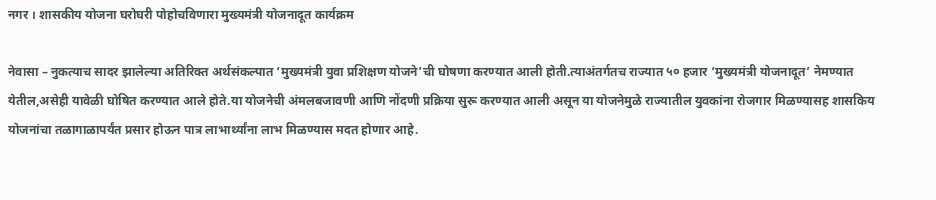नगर । शासकीय योजना घरोघरी पोहोचविणारा मुख्यमंत्री योजनादूत कार्यक्रम

नेवासा – नुकत्याच सादर झालेल्या अतिरिक्त अर्थसंकल्पात ‘मुख्यमंत्री युवा प्रशिक्षण योजने’ची घोषणा करण्यात आली होती.त्याअंतर्गतच राज्यात ५० हजार ‘मुख्यमंत्री योजनादूत’ नेमण्यात येतील,असेही यावेळी घोषित करण्यात आले होते.या योजनेची अंमलबजावणी आणि नोंदणी प्रक्रिया सुरू करण्यात आली असून या योजनेमुळे राज्यातील युवकांना रोजगार मिळण्यासह शासकिय योजनांचा तळागाळापर्यंत प्रसार होऊन पात्र लाभार्थ्यांना लाभ मिळण्यास मदत होणार आहे.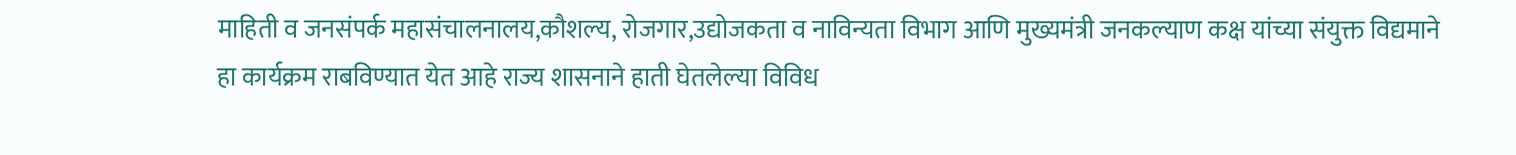माहिती व जनसंपर्क महासंचालनालय,कौशल्य, रोजगार,उद्योजकता व नाविन्यता विभाग आणि मुख्यमंत्री जनकल्याण कक्ष यांच्या संयुक्त विद्यमाने हा कार्यक्रम राबविण्यात येत आहे राज्य शासनाने हाती घेतलेल्या विविध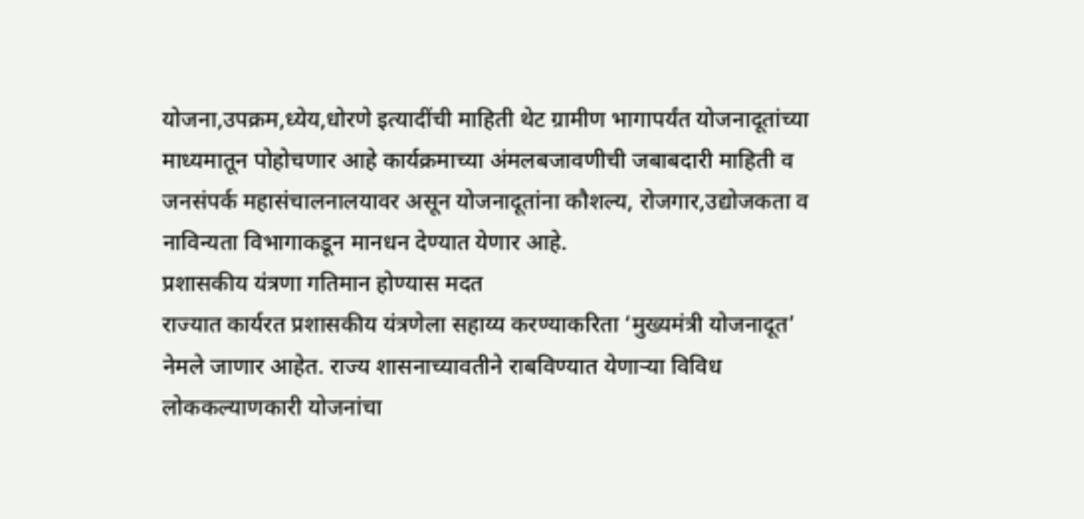योजना,उपक्रम,ध्येय,धोरणे इत्यादींची माहिती थेट ग्रामीण भागापर्यंत योजनादूतांच्या माध्यमातून पोहोचणार आहे कार्यक्रमाच्या अंमलबजावणीची जबाबदारी माहिती व जनसंपर्क महासंचालनालयावर असून योजनादूतांना कौशल्य, रोजगार,उद्योजकता व नाविन्यता विभागाकडून मानधन देण्यात येणार आहे.
प्रशासकीय यंत्रणा गतिमान होण्यास मदत
राज्यात कार्यरत प्रशासकीय यंत्रणेला सहाय्य करण्याकरिता ‘मुख्यमंत्री योजनादूत’ नेमले जाणार आहेत. राज्य शासनाच्यावतीने राबविण्यात येणाऱ्या विविध लोककल्याणकारी योजनांचा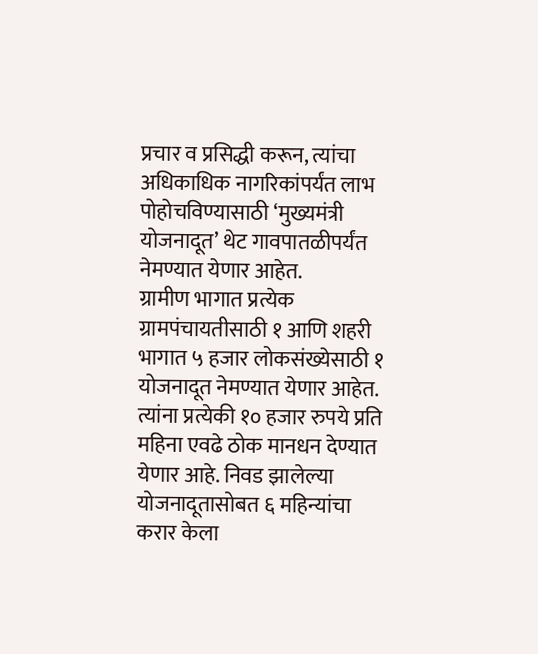प्रचार व प्रसिद्धी करून, त्यांचा अधिकाधिक नागरिकांपर्यंत लाभ पोहोचविण्यासाठी ‘मुख्यमंत्री योजनादूत’ थेट गावपातळीपर्यंत नेमण्यात येणार आहेत.
ग्रामीण भागात प्रत्येक ग्रामपंचायतीसाठी १ आणि शहरी भागात ५ हजार लोकसंख्येसाठी १ योजनादूत नेमण्यात येणार आहेत. त्यांना प्रत्येकी १० हजार रुपये प्रति महिना एवढे ठोक मानधन देण्यात येणार आहे. निवड झालेल्या योजनादूतासोबत ६ महिन्यांचा करार केला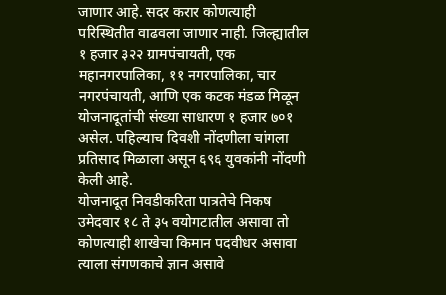जाणार आहे. सदर करार कोणत्याही परिस्थितीत वाढवला जाणार नाही. जिल्ह्यातील १ हजार ३२२ ग्रामपंचायती, एक महानगरपालिका, ११ नगरपालिका, चार नगरपंचायती, आणि एक कटक मंडळ मिळून योजनादूतांची संख्या साधारण १ हजार ७०१ असेल. पहिल्याच दिवशी नोंदणीला चांगला प्रतिसाद मिळाला असून ६९६ युवकांनी नोंदणी केली आहे.
योजनादूत निवडीकरिता पात्रतेचे निकष
उमेदवार १८ ते ३५ वयोगटातील असावा तो कोणत्याही शाखेचा किमान पदवीधर असावा त्याला संगणकाचे ज्ञान असावे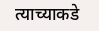त्याच्याकडे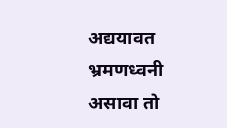अद्ययावत भ्रमणध्वनी असावा तो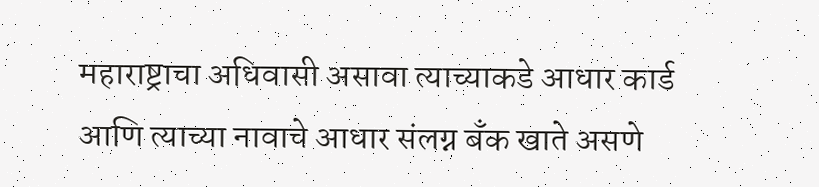महाराष्ट्राचा अधिवासी असावा त्याच्याकडे आधार कार्ड आणि त्याच्या नावाचे आधार संलग्न बँक खाते असणे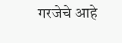गरजेचे आहे